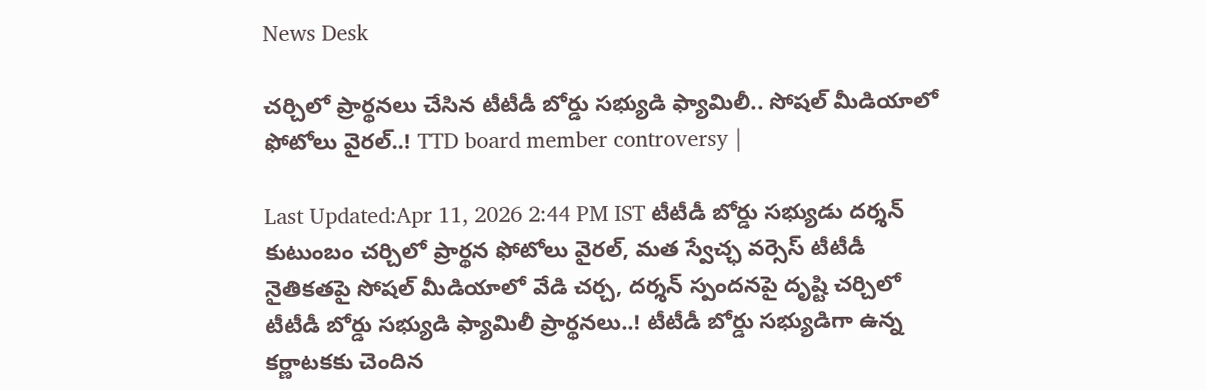News Desk

చర్చిలో ప్రార్థనలు చేసిన టీటీడీ బోర్డు సభ్యుడి ఫ్యామిలీ.. సోషల్ మీడియాలో ఫోటోలు వైరల్..! TTD board member controversy |

Last Updated:Apr 11, 2026 2:44 PM IST టీటీడీ బోర్డు సభ్యుడు దర్శన్ కుటుంబం చర్చిలో ప్రార్థన ఫోటోలు వైరల్, మత స్వేచ్ఛ వర్సెస్ టీటీడీ నైతికతపై సోషల్ మీడియాలో వేడి చర్చ, దర్శన్ స్పందనపై దృష్టి చర్చిలో టీటీడీ బోర్డు సభ్యుడి ఫ్యామిలీ ప్రార్థనలు..! టీటీడీ బోర్డు సభ్యుడిగా ఉన్న కర్ణాటకకు చెందిన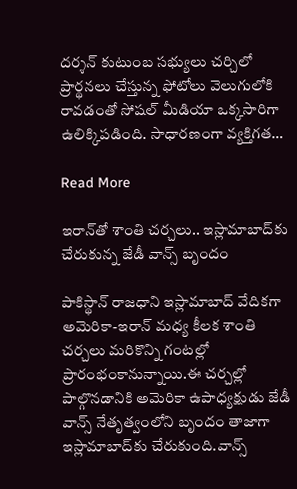దర్శన్ కుటుంబ సభ్యులు చర్చిలో ప్రార్థనలు చేస్తున్న ఫోటోలు వెలుగులోకి రావడంతో సోషల్ మీడియా ఒక్కసారిగా ఉలిక్కిపడింది. సాధారణంగా వ్యక్తిగత…

Read More

ఇరాన్‌తో శాంతి చర్చలు.. ఇస్లామాబాద్‌కు చేరుకున్న జేడీ వాన్స్‌ బృందం

పాకిస్థాన్‌ రాజధాని ఇస్లామాబాద్ వేదికగా అమెరికా-ఇరాన్‌ మధ్య కీలక శాంతి చర్చలు మరికొన్ని గంటల్లో ప్రారంభంకానున్నాయి.ఈ చర్చల్లో పాల్గొనడానికి అమెరికా ఉపాధ్యక్షుడు జేడీ వాన్స్ నేతృత్వంలోని బృందం తాజాగా ఇస్లామాబాద్‌కు చేరుకుంది.వాన్స్‌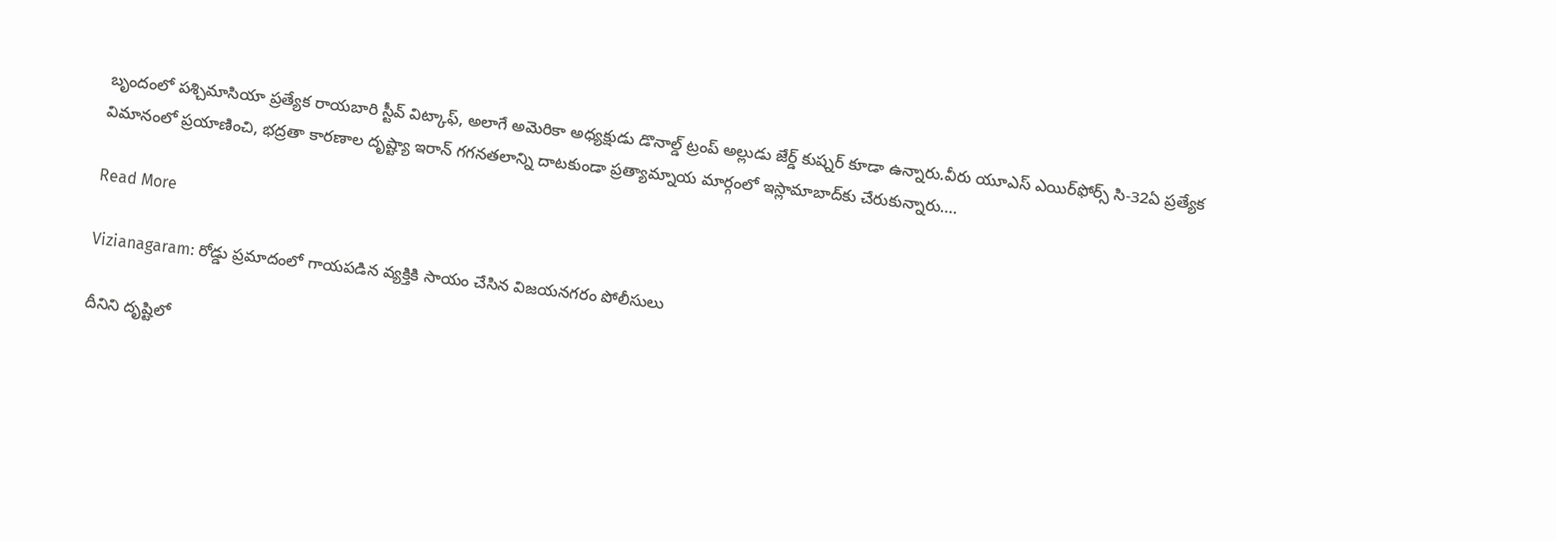బృందంలో పశ్చిమాసియా ప్రత్యేక రాయబారి స్టీవ్‌ విట్కాఫ్‌, అలాగే అమెరికా అధ్యక్షుడు డొనాల్డ్ ట్రంప్ అల్లుడు జేర్డ్‌ కుష్నర్‌ కూడా ఉన్నారు.వీరు యూఎస్‌ ఎయిర్‌ఫోర్స్‌ సి-32ఏ ప్రత్యేక విమానంలో ప్రయాణించి, భద్రతా కారణాల దృష్ట్యా ఇరాన్‌ గగనతలాన్ని దాటకుండా ప్రత్యామ్నాయ మార్గంలో ఇస్లామాబాద్‌కు చేరుకున్నారు….

Read More

Vizianagaram: రోడ్డు ప్రమాదంలో గాయపడిన వ్యక్తికి సాయం చేసిన విజయనగరం పోలీసులు

దీనిని దృష్టిలో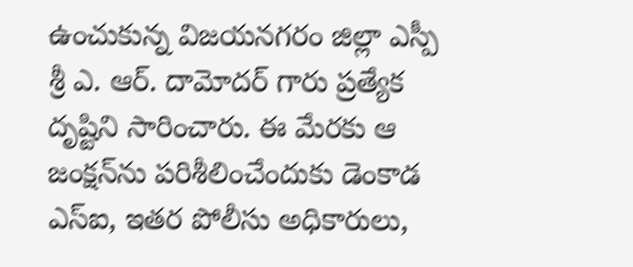ఉంచుకున్న విజయనగరం జిల్లా ఎస్పీ శ్రీ ఎ. ఆర్. దామోదర్ గారు ప్రత్యేక దృష్టిని సారించారు. ఈ మేరకు ఆ జంక్షన్‌ను పరిశీలించేందుకు డెంకాడ ఎస్ఐ, ఇతర పోలీసు అధికారులు,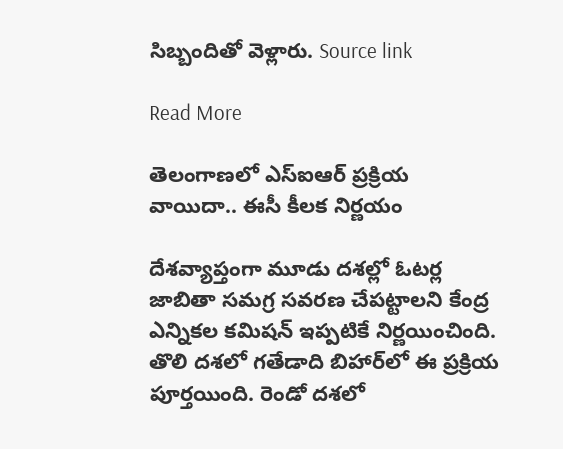సిబ్బందితో వెళ్లారు. Source link

Read More

తెలంగాణలో ఎస్ఐఆర్ ప్రక్రియ వాయిదా.. ఈసీ కీలక నిర్ణయం

దేశవ్యాప్తంగా మూడు దశల్లో ఓటర్ల జాబితా సమగ్ర సవరణ చేపట్టాలని కేంద్ర ఎన్నికల కమిషన్ ఇప్పటికే నిర్ణయించింది. తొలి దశలో గతేడాది బిహార్‌లో ఈ ప్రక్రియ పూర్తయింది. రెండో దశలో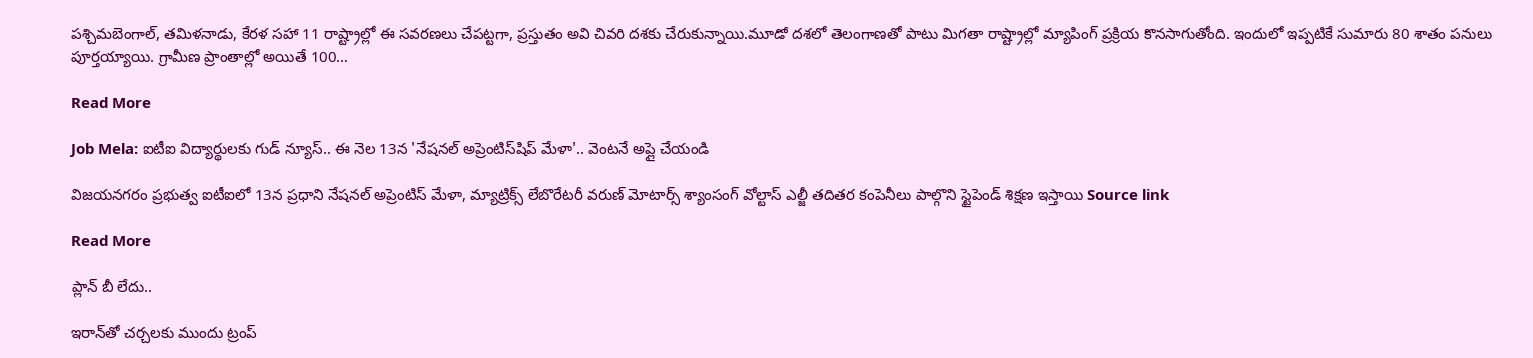పశ్చిమబెంగాల్‌, తమిళనాడు, కేరళ సహా 11 రాష్ట్రాల్లో ఈ సవరణలు చేపట్టగా, ప్రస్తుతం అవి చివరి దశకు చేరుకున్నాయి.మూడో దశలో తెలంగాణతో పాటు మిగతా రాష్ట్రాల్లో మ్యాపింగ్‌ ప్రక్రియ కొనసాగుతోంది. ఇందులో ఇప్పటికే సుమారు 80 శాతం పనులు పూర్తయ్యాయి. గ్రామీణ ప్రాంతాల్లో అయితే 100…

Read More

Job Mela: ఐటీఐ విద్యార్థులకు గుడ్ న్యూస్.. ఈ నెల 13న 'నేషనల్ అప్రెంటిస్‌షిప్ మేళా'.. వెంటనే అప్లై చేయండి

విజయనగరం ప్రభుత్వ ఐటీఐలో 13న ప్రధాని నేషనల్ అప్రెంటిస్ మేళా, మ్యాట్రిక్స్ లేబొరేటరీ వరుణ్ మోటార్స్ శ్యాంసంగ్ వోల్టాస్ ఎల్జీ తదితర కంపెనీలు పాల్గొని స్టైపెండ్ శిక్షణ ఇస్తాయి Source link

Read More

ప్లాన్ బీ లేదు..

ఇరాన్‌తో చర్చలకు ముందు ట్రంప్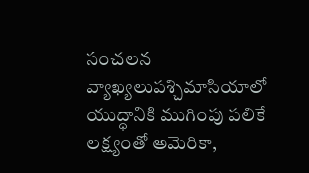సంచలన వ్యాఖ్యలుప‌శ్చిమాసియాలో యుద్ధానికి ముగింపు పలికే లక్ష్యంతో అమెరికా,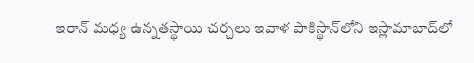ఇరాన్ మధ్య ఉన్నతస్థాయి చర్చలు ఇవాళ పాకిస్థాన్‌లోని ఇస్లామాబాద్‌లో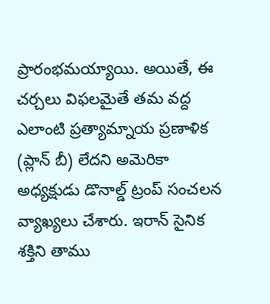ప్రారంభమయ్యాయి. అయితే, ఈ చర్చలు విఫలమైతే తమ వద్ద ఎలాంటి ప్రత్యామ్నాయ ప్రణాళిక (ప్లాన్ బీ) లేదని అమెరికా అధ్యక్షుడు డొనాల్డ్ ట్రంప్ సంచలన వ్యాఖ్యలు చేశారు. ఇరాన్ సైనిక శక్తిని తాము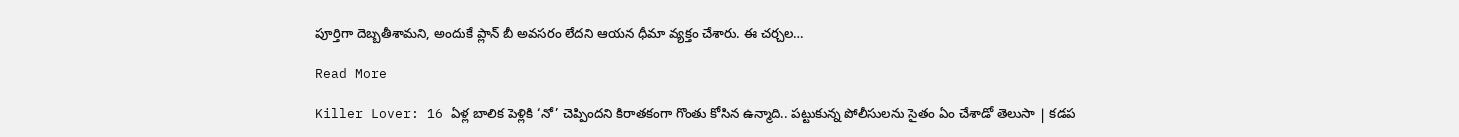పూర్తిగా దెబ్బతీశామని, అందుకే ప్లాన్ బీ అవసరం లేదని ఆయన ధీమా వ్యక్తం చేశారు. ఈ చర్చల…

Read More

Killer Lover: 16 ఏళ్ల బాలిక పెళ్లికి ‘నో’ చెప్పిందని కిరాతకంగా గొంతు కోసిన ఉన్మాది.. పట్టుకున్న పోలీసులను సైతం ఏం చేశాడో తెలుసా | కడప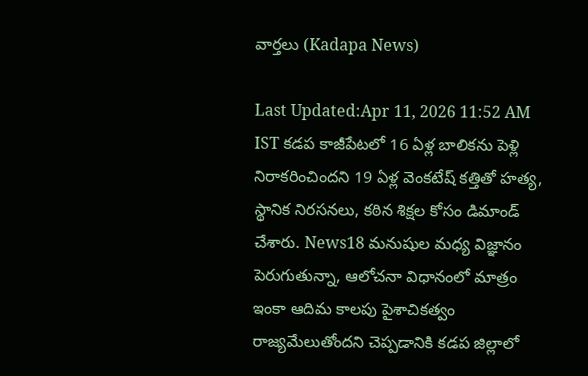వార్తలు (Kadapa News)

Last Updated:Apr 11, 2026 11:52 AM IST కడప కాజీపేటలో 16 ఏళ్ల బాలికను పెళ్లి నిరాకరించిందని 19 ఏళ్ల వెంకటేష్ కత్తితో హత్య, స్థానిక నిరసనలు, కఠిన శిక్షల కోసం డిమాండ్ చేశారు. News18 మనుషుల మధ్య విజ్ఞానం పెరుగుతున్నా, ఆలోచనా విధానంలో మాత్రం ఇంకా ఆదిమ కాలపు పైశాచికత్వం రాజ్యమేలుతోందని చెప్పడానికి కడప జిల్లాలో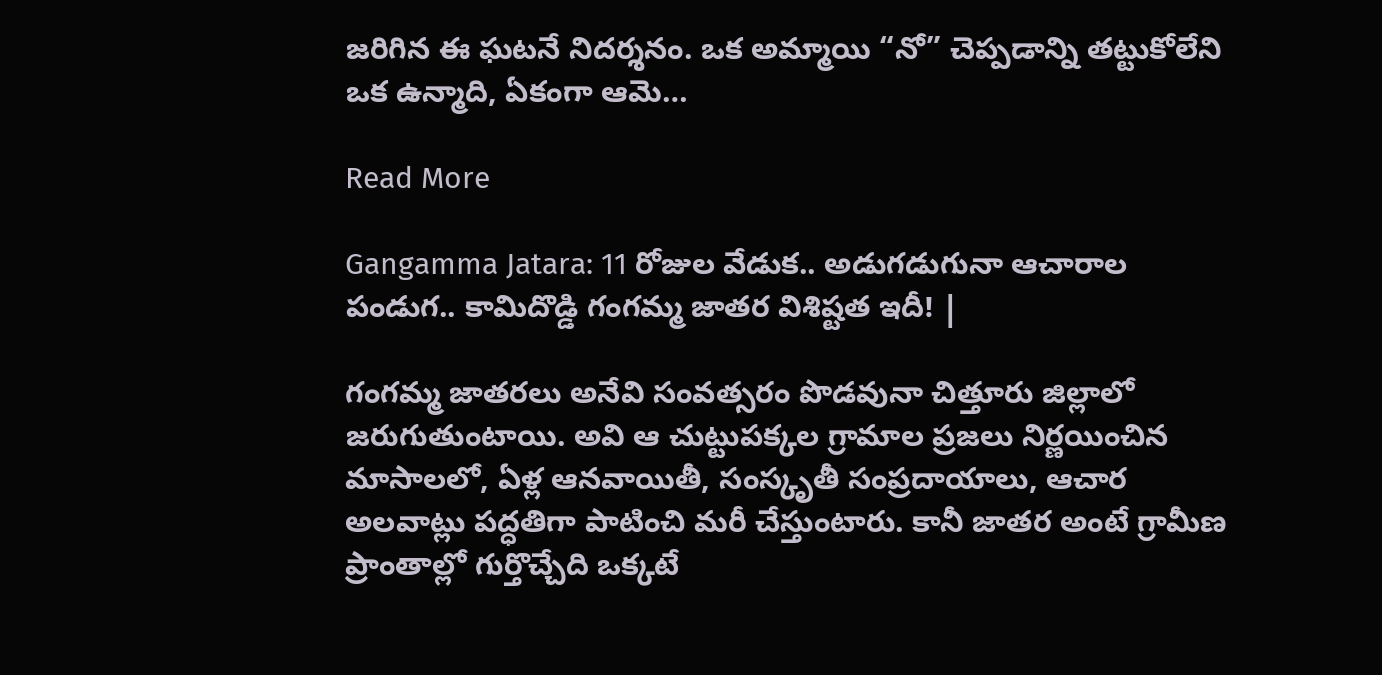జరిగిన ఈ ఘటనే నిదర్శనం. ఒక అమ్మాయి “నో” చెప్పడాన్ని తట్టుకోలేని ఒక ఉన్మాది, ఏకంగా ఆమె…

Read More

Gangamma Jatara: 11 రోజుల వేడుక.. అడుగడుగునా ఆచారాల పండుగ.. కామిదొడ్డి గంగమ్మ జాతర విశిష్టత ఇదీ! |

గంగమ్మ జాతరలు అనేవి సంవత్సరం పొడవునా చిత్తూరు జిల్లాలో జరుగుతుంటాయి. అవి ఆ చుట్టుపక్కల గ్రామాల ప్రజలు నిర్ణయించిన మాసాలలో, ఏళ్ల ఆనవాయితీ, సంస్కృతీ సంప్రదాయాలు, ఆచార అలవాట్లు పద్ధతిగా పాటించి మరీ చేస్తుంటారు. కానీ జాతర అంటే గ్రామీణ ప్రాంతాల్లో గుర్తొచ్చేది ఒక్కటే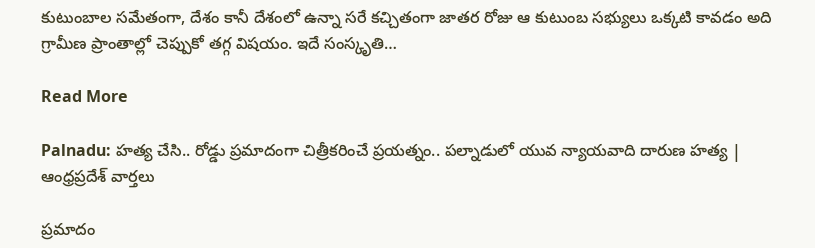కుటుంబాల సమేతంగా, దేశం కానీ దేశంలో ఉన్నా సరే కచ్చితంగా జాతర రోజు ఆ కుటుంబ సభ్యులు ఒక్కటి కావడం అది గ్రామీణ ప్రాంతాల్లో చెప్పుకో తగ్గ విషయం. ఇదే సంస్కృతి…

Read More

Palnadu: హత్య చేసి.. రోడ్డు ప్రమాదంగా చిత్రీకరించే ప్రయత్నం.. పల్నాడులో యువ న్యాయవాది దారుణ హత్య | ఆంధ్రప్రదేశ్ వార్తలు

ప్రమాదం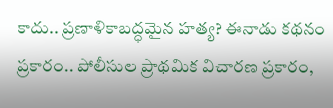కాదు.. ప్రణాళికాబద్ధమైన హత్య? ఈనాడు కథనం ప్రకారం.. పోలీసుల ప్రాథమిక విచారణ ప్రకారం,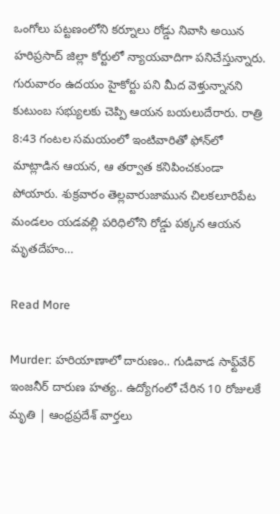ఒంగోలు పట్టణంలోని కర్నూలు రోడ్డు నివాసి అయిన హరిప్రసాద్ జిల్లా కోర్టులో న్యాయవాదిగా పనిచేస్తున్నారు. గురువారం ఉదయం హైకోర్టు పని మీద వెళ్తున్నానని కుటుంబ సభ్యులకు చెప్పి ఆయన బయలుదేరారు. రాత్రి 8:43 గంటల సమయంలో ఇంటివారితో ఫోన్‌లో మాట్లాడిన ఆయన, ఆ తర్వాత కనిపించకుండా పోయారు. శుక్రవారం తెల్లవారుజామున చిలకలూరిపేట మండలం యడవల్లి పరిధిలోని రోడ్డు పక్కన ఆయన మృతదేహం…

Read More

Murder: హరియాణాలో దారుణం.. గుడివాడ సాఫ్ట్‌వేర్ ఇంజనీర్ దారుణ హత్య.. ఉద్యోగంలో చేరిన 10 రోజులకే మృతి | ఆంధ్రప్రదేశ్ వార్తలు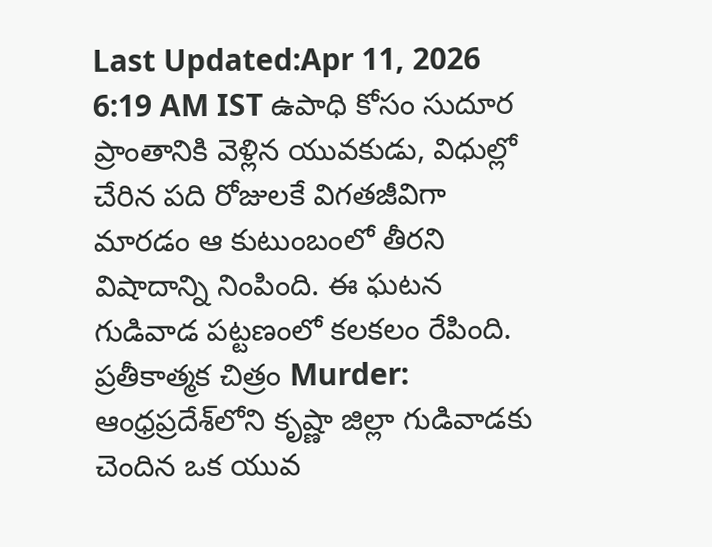Last Updated:Apr 11, 2026 6:19 AM IST ఉపాధి కోసం సుదూర ప్రాంతానికి వెళ్లిన యువకుడు, విధుల్లో చేరిన పది రోజులకే విగతజీవిగా మారడం ఆ కుటుంబంలో తీరని విషాదాన్ని నింపింది. ఈ ఘటన గుడివాడ పట్టణంలో కలకలం రేపింది. ప్రతీకాత్మక చిత్రం Murder: ఆంధ్రప్రదేశ్‌లోని కృష్ణా జిల్లా గుడివాడకు చెందిన ఒక యువ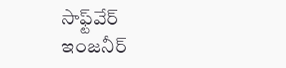సాఫ్ట్‌వేర్ ఇంజనీర్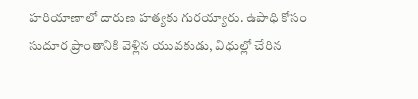హరియాణాలో దారుణ హత్యకు గురయ్యారు. ఉపాధి కోసం సుదూర ప్రాంతానికి వెళ్లిన యువకుడు, విధుల్లో చేరిన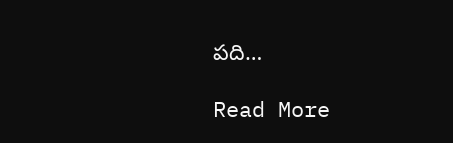పది…

Read More